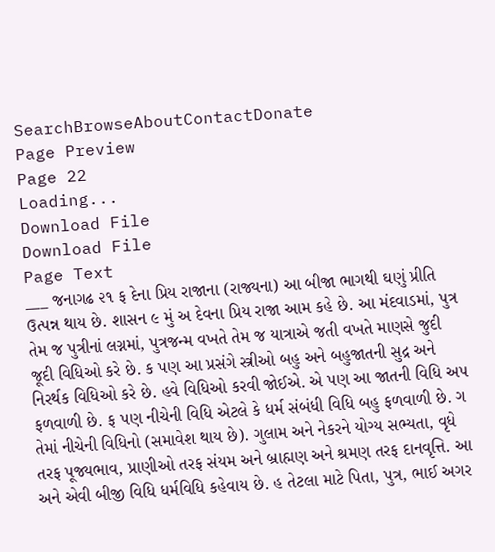SearchBrowseAboutContactDonate
Page Preview
Page 22
Loading...
Download File
Download File
Page Text
___ જનાગઢ ૨૧ ફ દેના પ્રિય રાજાના (રાજ્યના) આ બીજા ભાગથી ઘણું પ્રીતિ ઉત્પન્ન થાય છે. શાસન ૯ મું અ દેવના પ્રિય રાજા આમ કહે છે. આ મંદવાડમાં, પુત્ર તેમ જ પુત્રીનાં લગ્નમાં, પુત્રજન્મ વખતે તેમ જ યાત્રાએ જતી વખતે માણસે જુદી જૂદી વિધિઓ કરે છે. ક પણ આ પ્રસંગે સ્ત્રીઓ બહુ અને બહુજાતની સુદ્ર અને નિરર્થક વિધિઓ કરે છે. હવે વિધિઓ કરવી જોઈએ. એ પણ આ જાતની વિધિ અ૫ ફળવાળી છે. ફ પણ નીચેની વિધિ એટલે કે ધર્મ સંબંધી વિધિ બહુ ફળવાળી છે. ગ તેમાં નીચેની વિધિનો (સમાવેશ થાય છે). ગુલામ અને નેકરને યોગ્ય સભ્યતા, વૃધે તરફ પૂજ્યભાવ, પ્રાણીઓ તરફ સંયમ અને બ્રાહ્મણ અને શ્રમણ તરફ દાનવૃત્તિ. આ અને એવી બીજી વિધિ ધર્મવિધિ કહેવાય છે. હ તેટલા માટે પિતા, પુત્ર, ભાઈ અગર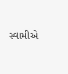સ્વામીએ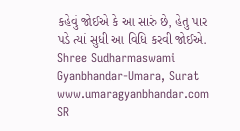કહેવું જોઈએ કે આ સારું છે, હેતુ પાર પડે ત્યાં સુધી આ વિધિ કરવી જોઈએ. Shree Sudharmaswami Gyanbhandar-Umara, Surat www.umaragyanbhandar.com
SR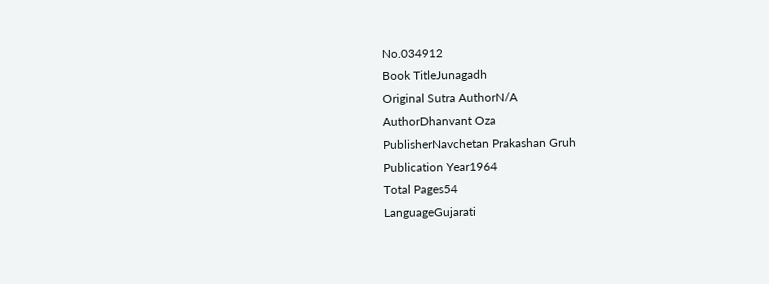No.034912
Book TitleJunagadh
Original Sutra AuthorN/A
AuthorDhanvant Oza
PublisherNavchetan Prakashan Gruh
Publication Year1964
Total Pages54
LanguageGujarati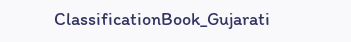ClassificationBook_Gujarati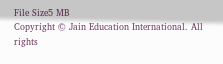File Size5 MB
Copyright © Jain Education International. All rights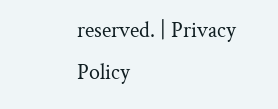reserved. | Privacy Policy